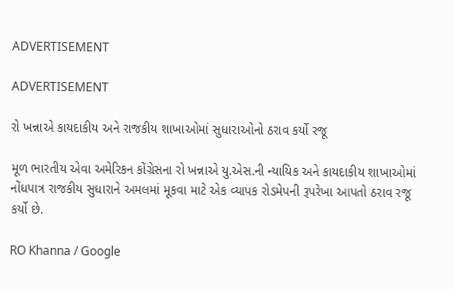ADVERTISEMENT

ADVERTISEMENT

રો ખન્નાએ કાયદાકીય અને રાજકીય શાખાઓમાં સુધારાઓનો ઠરાવ કર્યો રજૂ

મૂળ ભારતીય એવા અમેરિકન કોંગ્રેસના રો ખન્નાએ યુ.એસ.ની ન્યાયિક અને કાયદાકીય શાખાઓમાં નોંધપાત્ર રાજકીય સુધારાને અમલમાં મૂકવા માટે એક વ્યાપક રોડમેપની રૂપરેખા આપતો ઠરાવ રજૂ કર્યો છે.

RO Khanna / Google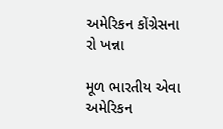અમેરિકન કોંગ્રેસના રો ખન્ના

મૂળ ભારતીય એવા અમેરિકન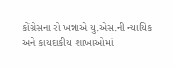કોંગ્રેસના રો ખન્નાએ યુ.એસ.ની ન્યાયિક અને કાયદાકીય શાખાઓમાં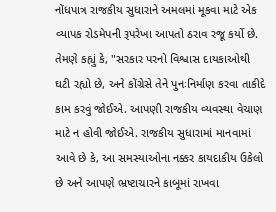નોંધપાત્ર રાજકીય સુધારાને અમલમાં મૂકવા માટે એક વ્યાપક રોડમેપની રૂપરેખા આપતો ઠરાવ રજૂ કર્યો છે. તેમણે કહ્યું કે, "સરકાર પરનો વિશ્વાસ દાયકાઓથી ઘટી રહ્યો છે, અને કોંગ્રેસે તેને પુનઃનિર્માણ કરવા તાકીદે કામ કરવું જોઈએ. આપણી રાજકીય વ્યવસ્થા વેચાણ માટે ન હોવી જોઈએ. રાજકીય સુધારામાં માનવામાં આવે છે કે, આ સમસ્યાઓના નક્કર કાયદાકીય ઉકેલો છે અને આપણે ભ્રષ્ટાચારને કાબૂમાં રાખવા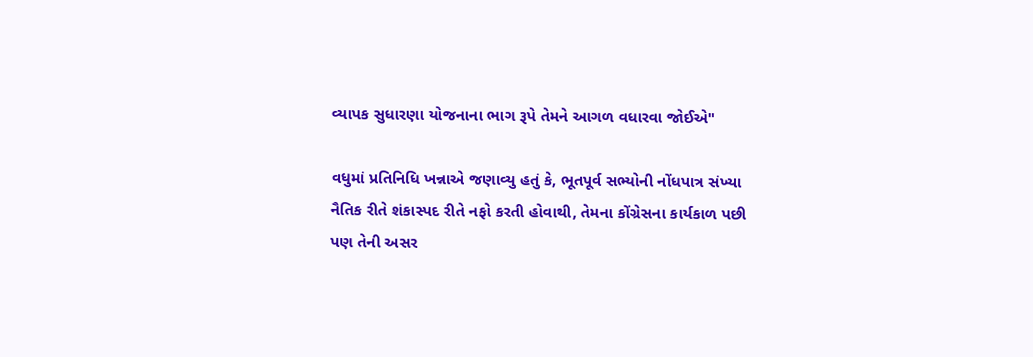વ્યાપક સુધારણા યોજનાના ભાગ રૂપે તેમને આગળ વધારવા જોઈએ"

વધુમાં પ્રતિનિધિ ખન્નાએ જણાવ્યુ હતું કે, ભૂતપૂર્વ સભ્યોની નોંધપાત્ર સંખ્યા નૈતિક રીતે શંકાસ્પદ રીતે નફો કરતી હોવાથી, તેમના કોંગ્રેસના કાર્યકાળ પછી પણ તેની અસર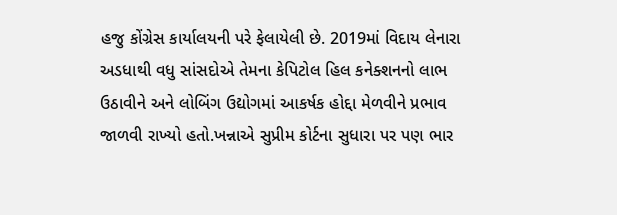હજુ કોંગ્રેસ કાર્યાલયની પરે ફેલાયેલી છે. 2019માં વિદાય લેનારા અડધાથી વધુ સાંસદોએ તેમના કેપિટોલ હિલ કનેક્શનનો લાભ ઉઠાવીને અને લોબિંગ ઉદ્યોગમાં આકર્ષક હોદ્દા મેળવીને પ્રભાવ જાળવી રાખ્યો હતો.ખન્નાએ સુપ્રીમ કોર્ટના સુધારા પર પણ ભાર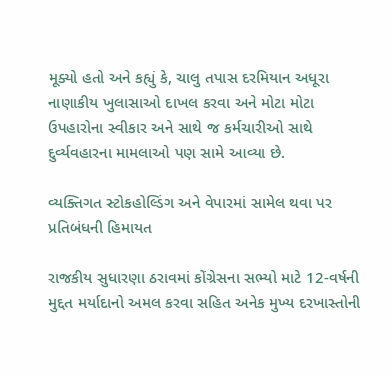મૂક્યો હતો અને કહ્યું કે, ચાલુ તપાસ દરમિયાન અધૂરા નાણાકીય ખુલાસાઓ દાખલ કરવા અને મોટા મોટા ઉપહારોના સ્વીકાર અને સાથે જ કર્મચારીઓ સાથે દુર્વ્યવહારના મામલાઓ પણ સામે આવ્યા છે.

વ્યક્તિગત સ્ટોકહોલ્ડિંગ અને વેપારમાં સામેલ થવા પર પ્રતિબંધની હિમાયત

રાજકીય સુધારણા ઠરાવમાં કોંગ્રેસના સભ્યો માટે 12-વર્ષની મુદ્દત મર્યાદાનો અમલ કરવા સહિત અનેક મુખ્ય દરખાસ્તોની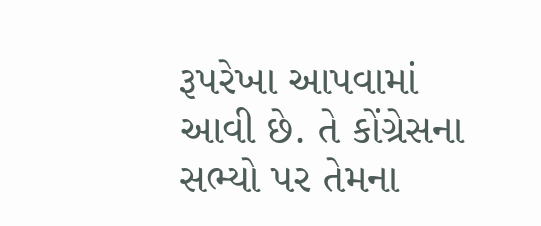રૂપરેખા આપવામાં આવી છે. તે કોંગ્રેસના સભ્યો પર તેમના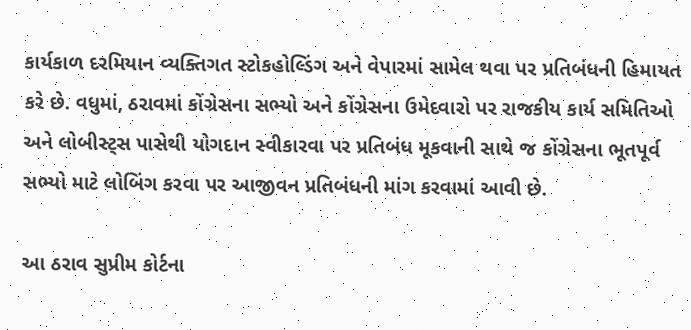કાર્યકાળ દરમિયાન વ્યક્તિગત સ્ટોકહોલ્ડિંગ અને વેપારમાં સામેલ થવા પર પ્રતિબંધની હિમાયત કરે છે. વધુમાં, ઠરાવમાં કોંગ્રેસના સભ્યો અને કોંગ્રેસના ઉમેદવારો પર રાજકીય કાર્ય સમિતિઓ અને લોબીસ્ટ્સ પાસેથી યોગદાન સ્વીકારવા પર પ્રતિબંધ મૂકવાની સાથે જ કોંગ્રેસના ભૂતપૂર્વ સભ્યો માટે લોબિંગ કરવા પર આજીવન પ્રતિબંધની માંગ કરવામાં આવી છે.

આ ઠરાવ સુપ્રીમ કોર્ટના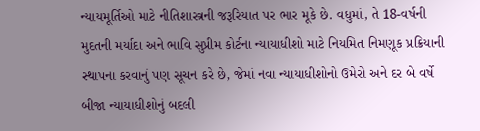ન્યાયમૂર્તિઓ માટે નીતિશાસ્ત્રની જરૂરિયાત પર ભાર મૂકે છે. વધુમાં, તે 18-વર્ષની મુદતની મર્યાદા અને ભાવિ સુપ્રીમ કોર્ટના ન્યાયાધીશો માટે નિયમિત નિમણૂક પ્રક્રિયાની સ્થાપના કરવાનું પણ સૂચન કરે છે, જેમાં નવા ન્યાયાધીશોનો ઉમેરો અને દર બે વર્ષે બીજા ન્યાયાધીશોનું બદલી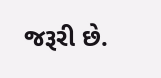જરૂરી છે.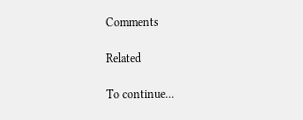Comments

Related

To continue...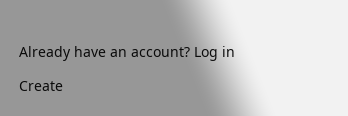Already have an account? Log in

Create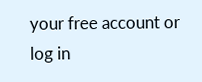your free account or log in